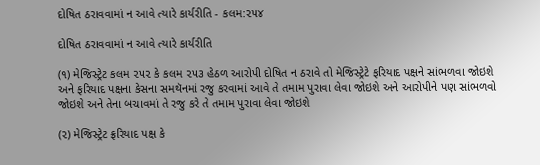દોષિત ઠરાવવામાં ન આવે ત્યારે કાર્યરીતિ - કલમ:૨૫૪

દોષિત ઠરાવવામાં ન આવે ત્યારે કાર્યરીતિ

(૧) મેજિસ્ટ્રેટ કલમ ૨૫૨ કે કલમ ૨૫૩ હેઠળ આરોપી દોષિત ન ઠરાવે તો મેજિસ્ટ્રેટે ફરિયાદ પક્ષને સાંભળવા જોઇશે અને ફરિયાદ પક્ષના કેસના સમથૅનમાં રજુ કરવામાં આવે તે તમામ પુરાવા લેવા જોઇશે અને આરોપીને પણ સાંભળવો જોઇશે અને તેના બચાવમાં તે રજુ કરે તે તમામ પુરાવા લેવા જોઇશે

(૨) મેજિસ્ટ્રેટ ફ્રરિયાદ પક્ષ કે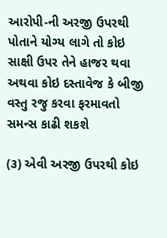આરોપી-ની અરજી ઉપરથી પોતાને યોગ્ય લાગે તો કોઇ સાક્ષી ઉપર તેને હાજર થવા અથવા કોઇ દસ્તાવેજ કે બીજી વસ્તુ રજુ કરવા ફરમાવતો સમન્સ કાઢી શકશે

(૩) એવી અરજી ઉપરથી કોઇ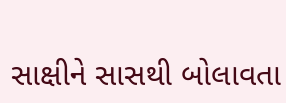સાક્ષીને સાસથી બોલાવતા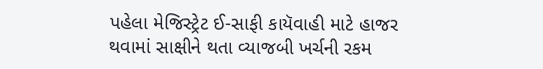પહેલા મેજિસ્ટ્રેટ ઈ-સાફી કાયૅવાહી માટે હાજર થવામાં સાક્ષીને થતા વ્યાજબી ખર્ચની રકમ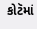કોટૅમાં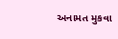અનામત મુકવા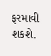ફરમાવી શકશે.